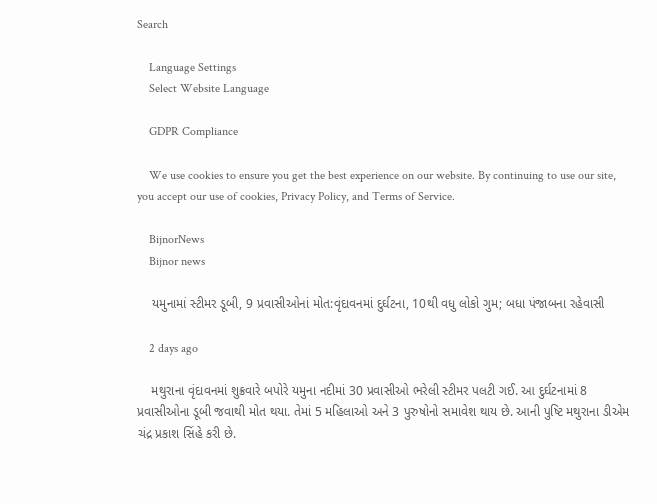Search

    Language Settings
    Select Website Language

    GDPR Compliance

    We use cookies to ensure you get the best experience on our website. By continuing to use our site, you accept our use of cookies, Privacy Policy, and Terms of Service.

    BijnorNews
    Bijnor news

    યમુનામાં સ્ટીમર ડૂબી, 9 પ્રવાસીઓનાં મોત:વૃંદાવનમાં દુર્ઘટના, 10થી વધુ લોકો ગુમ; બધા પંજાબના રહેવાસી

    2 days ago

    મથુરાના વૃંદાવનમાં શુક્રવારે બપોરે યમુના નદીમાં 30 પ્રવાસીઓ ભરેલી સ્ટીમર પલટી ગઈ. આ દુર્ઘટનામાં 8 પ્રવાસીઓના ડૂબી જવાથી મોત થયા. તેમાં 5 મહિલાઓ અને 3 પુરુષોનો સમાવેશ થાય છે. આની પુષ્ટિ મથુરાના ડીએમ ચંદ્ર પ્રકાશ સિંહે કરી છે.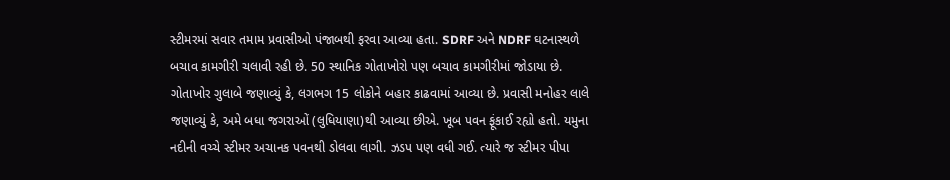સ્ટીમરમાં સવાર તમામ પ્રવાસીઓ પંજાબથી ફરવા આવ્યા હતા. SDRF અને NDRF ઘટનાસ્થળે બચાવ કામગીરી ચલાવી રહી છે. 50 સ્થાનિક ગોતાખોરો પણ બચાવ કામગીરીમાં જોડાયા છે. ગોતાખોર ગુલાબે જણાવ્યું કે, લગભગ 15 લોકોને બહાર કાઢવામાં આવ્યા છે. પ્રવાસી મનોહર લાલે જણાવ્યું કે, અમે બધા જગરાઓં (લુધિયાણા)થી આવ્યા છીએ. ખૂબ પવન ફૂંકાઈ રહ્યો હતો. યમુના નદીની વચ્ચે સ્ટીમર અચાનક પવનથી ડોલવા લાગી. ઝડપ પણ વધી ગઈ. ત્યારે જ સ્ટીમર પીપા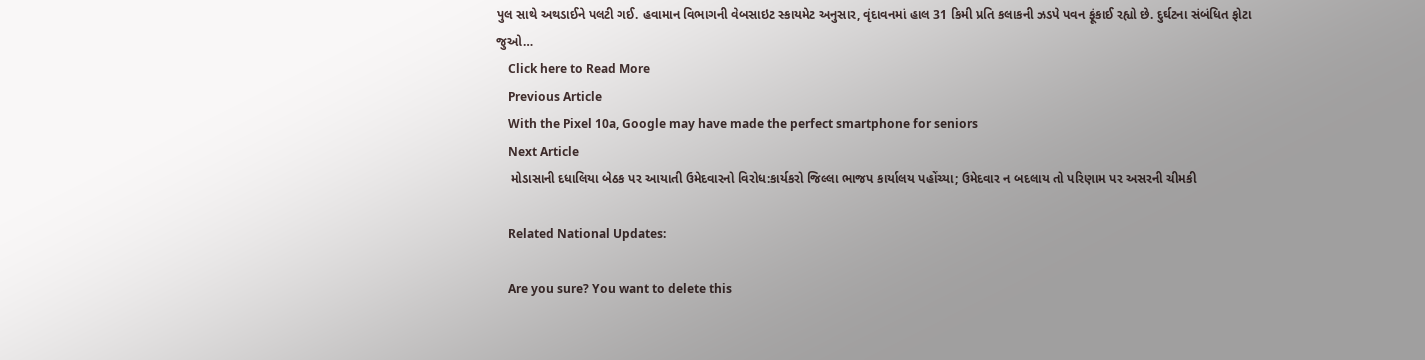પુલ સાથે અથડાઈને પલટી ગઈ. હવામાન વિભાગની વેબસાઇટ સ્કાયમેટ અનુસાર, વૃંદાવનમાં હાલ 31 કિમી પ્રતિ કલાકની ઝડપે પવન ફૂંકાઈ રહ્યો છે. દુર્ઘટના સંબંધિત ફોટા જુઓ…
    Click here to Read More
    Previous Article
    With the Pixel 10a, Google may have made the perfect smartphone for seniors
    Next Article
    મોડાસાની દધાલિયા બેઠક પર આયાતી ઉમેદવારનો વિરોધ:કાર્યકરો જિલ્લા ભાજપ કાર્યાલય પહોંચ્યા; ઉમેદવાર ન બદલાય તો પરિણામ પર અસરની ચીમકી

    Related National Updates:

    Are you sure? You want to delete this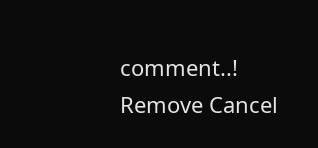comment..! Remove Cancel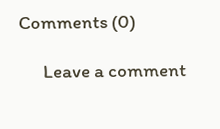Comments (0)

      Leave a comment